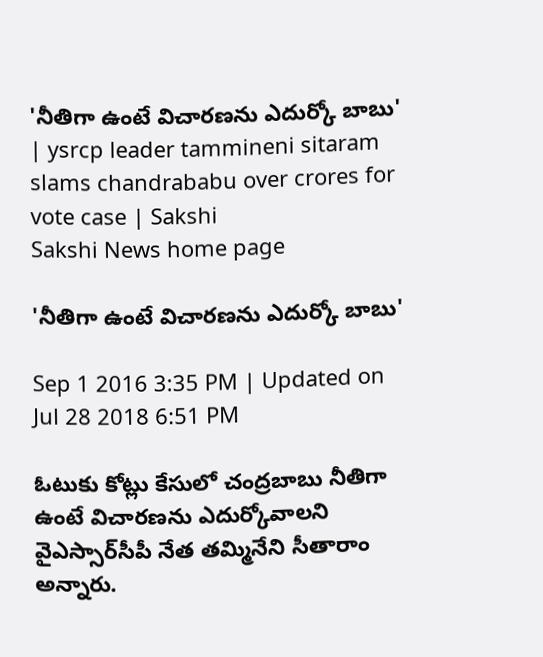'నీతిగా ఉంటే విచారణను ఎదుర్కో బాబు' | ysrcp leader tammineni sitaram slams chandrababu over crores for vote case | Sakshi
Sakshi News home page

'నీతిగా ఉంటే విచారణను ఎదుర్కో బాబు'

Sep 1 2016 3:35 PM | Updated on Jul 28 2018 6:51 PM

ఓటుకు కోట్లు కేసులో చంద్రబాబు నీతిగా ఉంటే విచారణను ఎదుర్కోవాలని వైఎస్సార్‌సీపీ నేత తమ్మినేని సీతారాం అన్నారు.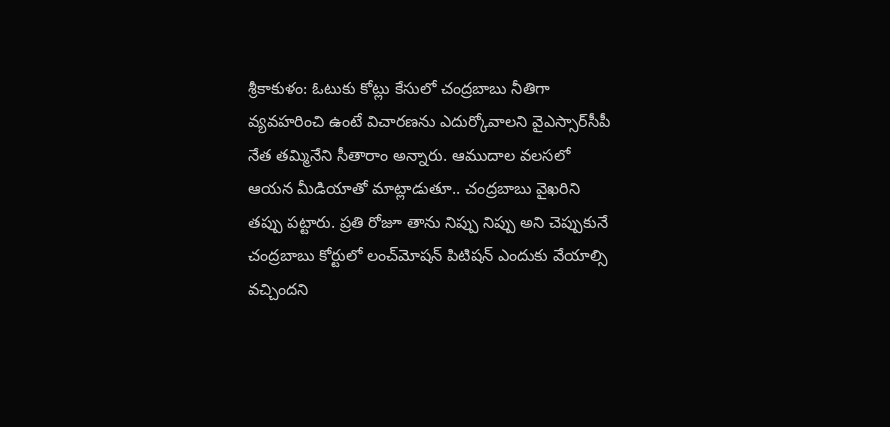శ్రీకాకుళం: ఓటుకు కోట్లు కేసులో చంద్రబాబు నీతిగా వ్యవహరించి ఉంటే విచారణను ఎదుర్కోవాలని వైఎస్సార్‌సీపీ నేత తమ్మినేని సీతారాం అన్నారు. ఆముదాల వలసలో ఆయన మీడియాతో మాట్లాడుతూ.. చంద్రబాబు వైఖరిని తప్పు పట్టారు. ప్రతి రోజూ తాను నిప్పు నిప్పు అని చెప్పుకునే చంద్రబాబు కోర్టులో లంచ్‌మోషన్ పిటిషన్ ఎందుకు వేయాల్సి వచ్చిందని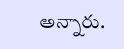అన్నారు.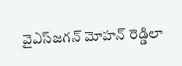వైఎస్‌జగన్‌ మోహన్ రెడ్డిలా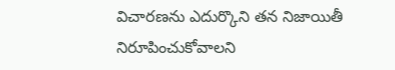విచారణను ఎదుర్కొని తన నిజాయితీ నిరూపించుకోవాలని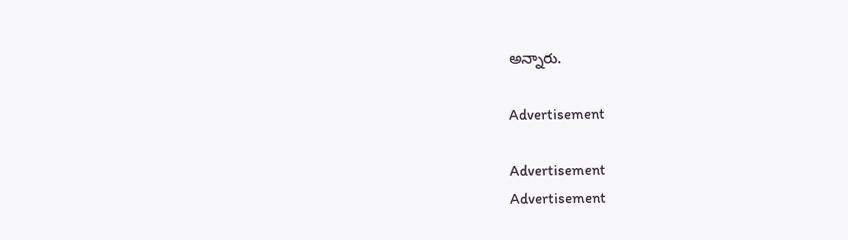అన్నారు.

Advertisement

Advertisement
Advertisement